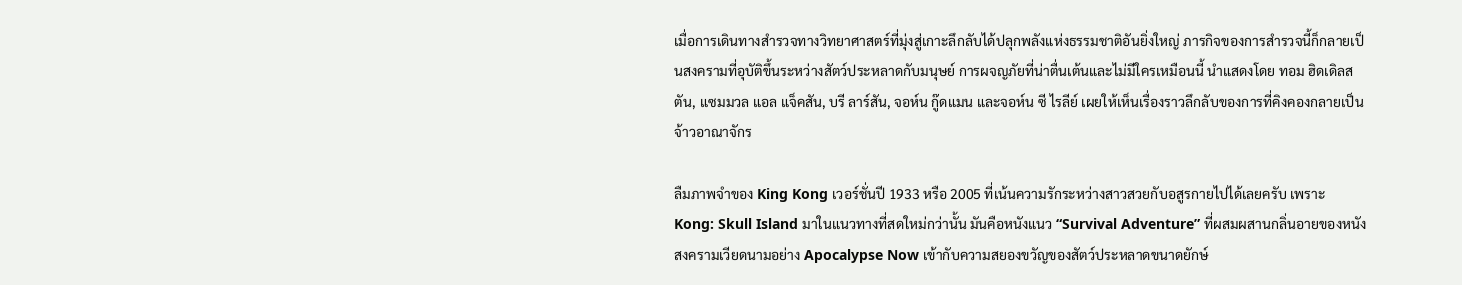เมื่อการเดินทางสำรวจทางวิทยาศาสตร์ที่มุ่งสู่เกาะลึกลับได้ปลุกพลังแห่งธรรมชาติอันยิ่งใหญ่ ภารกิจของการสำรวจนี้ก็กลายเป็นสงครามที่อุบัติขึ้นระหว่างสัตว์ประหลาดกับมนุษย์ การผจญภัยที่น่าตื่นเต้นและไม่มีใครเหมือนนี้ นำแสดงโดย ทอม ฮิดเดิลสตัน, แซมมวล แอล แจ็คสัน, บรี ลาร์สัน, จอห์น กู๊ดแมน และจอห์น ซี ไรลีย์ เผยให้เห็นเรื่องราวลึกลับของการที่คิงคองกลายเป็นจ้าวอาณาจักร

ลืมภาพจำของ King Kong เวอร์ชั่นปี 1933 หรือ 2005 ที่เน้นความรักระหว่างสาวสวยกับอสูรกายไปได้เลยครับ เพราะ Kong: Skull Island มาในแนวทางที่สดใหม่กว่านั้น มันคือหนังแนว “Survival Adventure” ที่ผสมผสานกลิ่นอายของหนังสงครามเวียดนามอย่าง Apocalypse Now เข้ากับความสยองขวัญของสัตว์ประหลาดขนาดยักษ์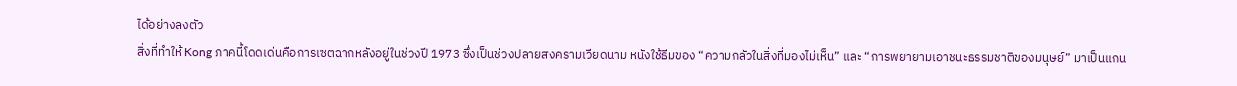ได้อย่างลงตัว
สิ่งที่ทำให้ Kong ภาคนี้โดดเด่นคือการเซตฉากหลังอยู่ในช่วงปี 1973 ซึ่งเป็นช่วงปลายสงครามเวียดนาม หนังใช้ธีมของ “ความกลัวในสิ่งที่มองไม่เห็น” และ “การพยายามเอาชนะธรรมชาติของมนุษย์” มาเป็นแกน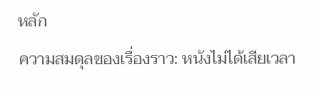หลัก
ความสมดุลของเรื่องราว: หนังไม่ได้เสียเวลา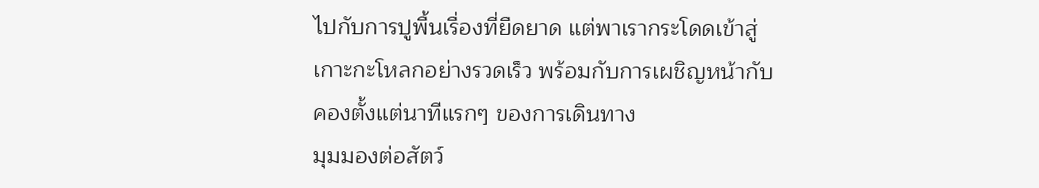ไปกับการปูพื้นเรื่องที่ยืดยาด แต่พาเรากระโดดเข้าสู่เกาะกะโหลกอย่างรวดเร็ว พร้อมกับการเผชิญหน้ากับคองตั้งแต่นาทีแรกๆ ของการเดินทาง
มุมมองต่อสัตว์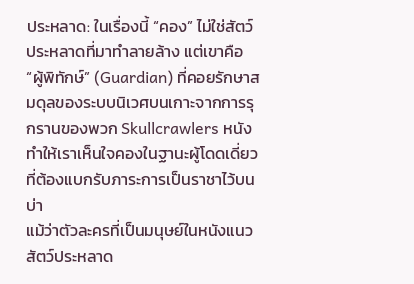ประหลาด: ในเรื่องนี้ “คอง” ไม่ใช่สัตว์ประหลาดที่มาทำลายล้าง แต่เขาคือ “ผู้พิทักษ์” (Guardian) ที่คอยรักษาสมดุลของระบบนิเวศบนเกาะจากการรุกรานของพวก Skullcrawlers หนังทำให้เราเห็นใจคองในฐานะผู้โดดเดี่ยวที่ต้องแบกรับภาระการเป็นราชาไว้บนบ่า
แม้ว่าตัวละครที่เป็นมนุษย์ในหนังแนวสัตว์ประหลาด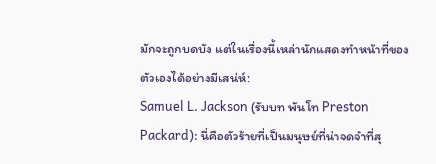มักจะถูกบดบัง แต่ในเรื่องนี้เหล่านักแสดงทำหน้าที่ของตัวเองได้อย่างมีเสน่ห์:
Samuel L. Jackson (รับบท พันโท Preston Packard): นี่คือตัวร้ายที่เป็นมนุษย์ที่น่าจดจำที่สุ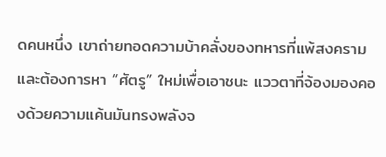ดคนหนึ่ง เขาถ่ายทอดความบ้าคลั่งของทหารที่แพ้สงครามและต้องการหา “ศัตรู” ใหม่เพื่อเอาชนะ แววตาที่จ้องมองคองด้วยความแค้นมันทรงพลังจ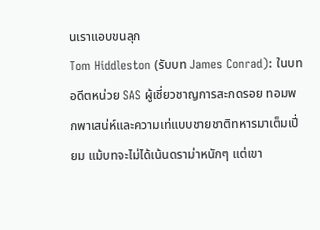นเราแอบขนลุก
Tom Hiddleston (รับบท James Conrad): ในบทอดีตหน่วย SAS ผู้เชี่ยวชาญการสะกดรอย ทอมพกพาเสน่ห์และความเท่แบบชายชาติทหารมาเต็มเปี่ยม แม้บทจะไม่ได้เน้นดราม่าหนักๆ แต่เขา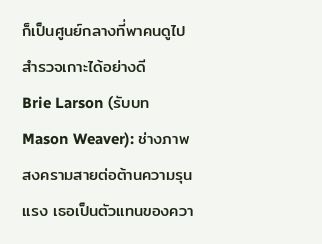ก็เป็นศูนย์กลางที่พาคนดูไปสำรวจเกาะได้อย่างดี
Brie Larson (รับบท Mason Weaver): ช่างภาพสงครามสายต่อต้านความรุนแรง เธอเป็นตัวแทนของควา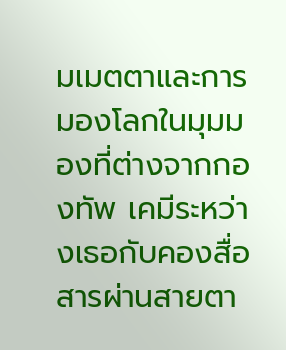มเมตตาและการมองโลกในมุมมองที่ต่างจากกองทัพ เคมีระหว่างเธอกับคองสื่อสารผ่านสายตา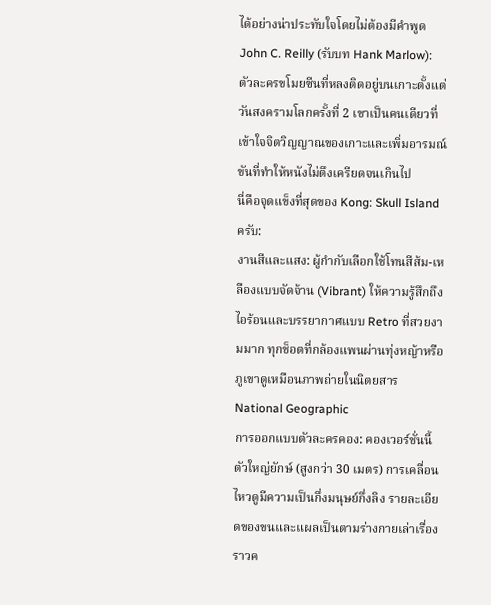ได้อย่างน่าประทับใจโดยไม่ต้องมีคำพูด
John C. Reilly (รับบท Hank Marlow): ตัวละครขโมยซีนที่หลงติดอยู่บนเกาะตั้งแต่วันสงครามโลกครั้งที่ 2 เขาเป็นคนเดียวที่เข้าใจจิตวิญญาณของเกาะและเพิ่มอารมณ์ขันที่ทำให้หนังไม่ตึงเครียดจนเกินไป
นี่คือจุดแข็งที่สุดของ Kong: Skull Island ครับ:
งานสีและแสง: ผู้กำกับเลือกใช้โทนสีส้ม-เหลืองแบบจัดจ้าน (Vibrant) ให้ความรู้สึกถึงไอร้อนและบรรยากาศแบบ Retro ที่สวยงามมาก ทุกช็อตที่กล้องแพนผ่านทุ่งหญ้าหรือภูเขาดูเหมือนภาพถ่ายในนิตยสาร National Geographic
การออกแบบตัวละครคอง: คองเวอร์ชั่นนี้ตัวใหญ่ยักษ์ (สูงกว่า 30 เมตร) การเคลื่อนไหวดูมีความเป็นกึ่งมนุษย์กึ่งลิง รายละเอียดของขนและแผลเป็นตามร่างกายเล่าเรื่องราวค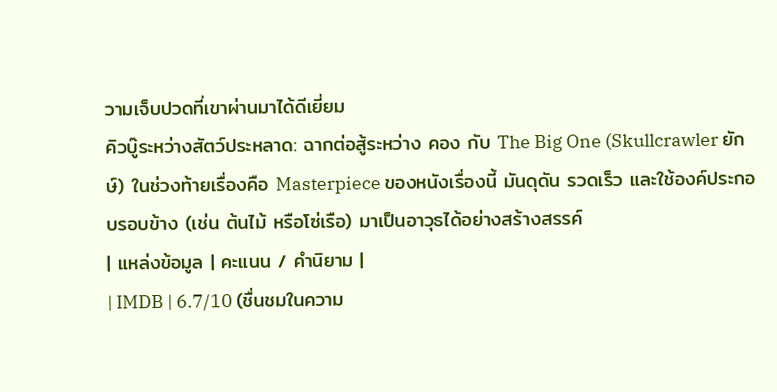วามเจ็บปวดที่เขาผ่านมาได้ดีเยี่ยม
คิวบู๊ระหว่างสัตว์ประหลาด: ฉากต่อสู้ระหว่าง คอง กับ The Big One (Skullcrawler ยักษ์) ในช่วงท้ายเรื่องคือ Masterpiece ของหนังเรื่องนี้ มันดุดัน รวดเร็ว และใช้องค์ประกอบรอบข้าง (เช่น ต้นไม้ หรือโซ่เรือ) มาเป็นอาวุธได้อย่างสร้างสรรค์
| แหล่งข้อมูล | คะแนน / คำนิยาม |
| IMDB | 6.7/10 (ชื่นชมในความ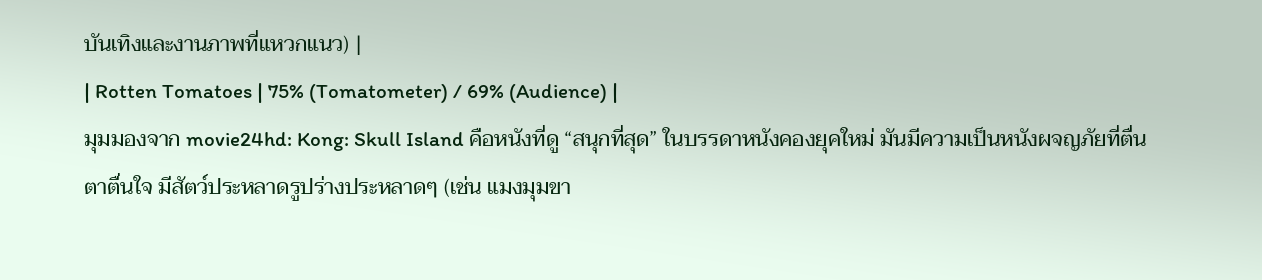บันเทิงและงานภาพที่แหวกแนว) |
| Rotten Tomatoes | 75% (Tomatometer) / 69% (Audience) |
มุมมองจาก movie24hd: Kong: Skull Island คือหนังที่ดู “สนุกที่สุด” ในบรรดาหนังคองยุคใหม่ มันมีความเป็นหนังผจญภัยที่ตื่นตาตื่นใจ มีสัตว์ประหลาดรูปร่างประหลาดๆ (เช่น แมงมุมขา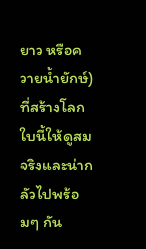ยาว หรือควายน้ำยักษ์) ที่สร้างโลกใบนี้ให้ดูสมจริงและน่ากลัวไปพร้อมๆ กัน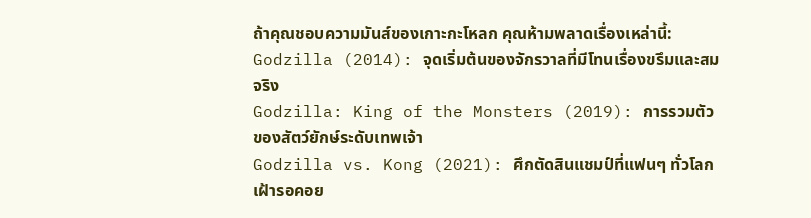ถ้าคุณชอบความมันส์ของเกาะกะโหลก คุณห้ามพลาดเรื่องเหล่านี้:
Godzilla (2014): จุดเริ่มต้นของจักรวาลที่มีโทนเรื่องขรึมและสมจริง
Godzilla: King of the Monsters (2019): การรวมตัวของสัตว์ยักษ์ระดับเทพเจ้า
Godzilla vs. Kong (2021): ศึกตัดสินแชมป์ที่แฟนๆ ทั่วโลกเฝ้ารอคอย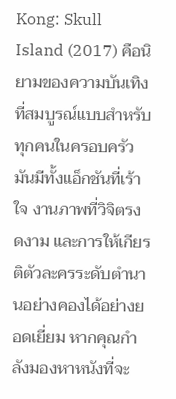Kong: Skull Island (2017) คือนิยามของความบันเทิงที่สมบูรณ์แบบสำหรับทุกคนในครอบครัว มันมีทั้งแอ็กชันที่เร้าใจ งานภาพที่วิจิตรงดงาม และการให้เกียรติตัวละครระดับตำนานอย่างคองได้อย่างยอดเยี่ยม หากคุณกำลังมองหาหนังที่จะ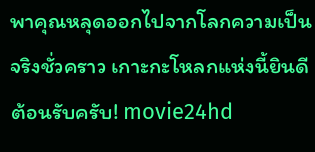พาคุณหลุดออกไปจากโลกความเป็นจริงชั่วคราว เกาะกะโหลกแห่งนี้ยินดีต้อนรับครับ! movie24hd